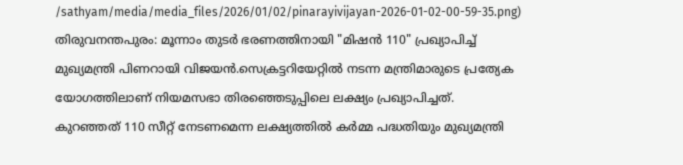/sathyam/media/media_files/2026/01/02/pinarayivijayan-2026-01-02-00-59-35.png)
തിരുവനന്തപുരം: മൂന്നാം തുടർ ഭരണത്തിനായി "മിഷൻ 110" പ്രഖ്യാപിച്ച് മുഖ്യമന്ത്രി പിണറായി വിജയൻ.സെക്രട്ടറിയേറ്റിൽ നടന്ന മന്ത്രിമാരുടെ പ്രത്യേക യോഗത്തിലാണ് നിയമസഭാ തിരഞ്ഞെടുപ്പിലെ ലക്ഷ്യം പ്രഖ്യാപിച്ചത്.
കുറഞ്ഞത് 110 സീറ്റ് നേടണമെന്ന ലക്ഷ്യത്തിൽ കർമ്മ പദ്ധതിയും മുഖ്യമന്ത്രി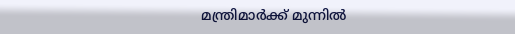മന്ത്രിമാർക്ക് മുന്നിൽ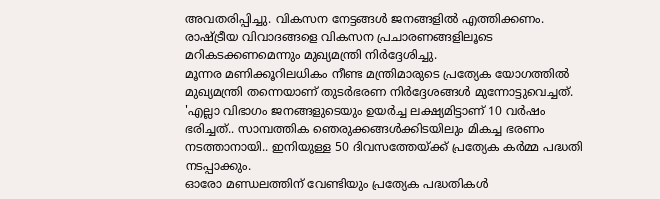അവതരിപ്പിച്ചു. വികസന നേട്ടങ്ങൾ ജനങ്ങളിൽ എത്തിക്കണം. രാഷ്ട്രീയ വിവാദങ്ങളെ വികസന പ്രചാരണങ്ങളിലൂടെ മറികടക്കണമെന്നും മുഖ്യമന്ത്രി നിർദ്ദേശിച്ചു.
മൂന്നര മണിക്കൂറിലധികം നീണ്ട മന്ത്രിമാരുടെ പ്രത്യേക യോഗത്തിൽ മുഖ്യമന്ത്രി തന്നെയാണ് തുടർഭരണ നിർദ്ദേശങ്ങൾ മുന്നോട്ടുവെച്ചത്.
'എല്ലാ വിഭാഗം ജനങ്ങളുടെയും ഉയർച്ച ലക്ഷ്യമിട്ടാണ് 10 വർഷം ഭരിച്ചത്.. സാമ്പത്തിക ഞെരുക്കങ്ങൾക്കിടയിലും മികച്ച ഭരണം നടത്താനായി.. ഇനിയുള്ള 50 ദിവസത്തേയ്ക്ക് പ്രത്യേക കർമ്മ പദ്ധതി നടപ്പാക്കും.
ഓരോ മണ്ഡലത്തിന് വേണ്ടിയും പ്രത്യേക പദ്ധതികൾ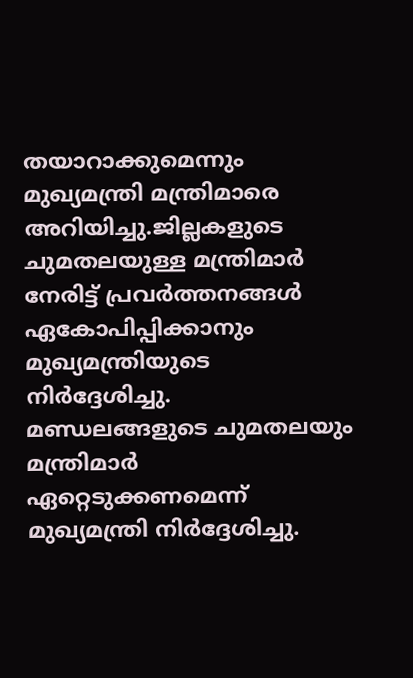തയാറാക്കുമെന്നും മുഖ്യമന്ത്രി മന്ത്രിമാരെ അറിയിച്ചു.ജില്ലകളുടെ ചുമതലയുള്ള മന്ത്രിമാർ നേരിട്ട് പ്രവർത്തനങ്ങൾ ഏകോപിപ്പിക്കാനും മുഖ്യമന്ത്രിയുടെ നിർദ്ദേശിച്ചു.
മണ്ഡലങ്ങളുടെ ചുമതലയും മന്ത്രിമാർ ഏറ്റെടുക്കണമെന്ന് മുഖ്യമന്ത്രി നിർദ്ദേശിച്ചു.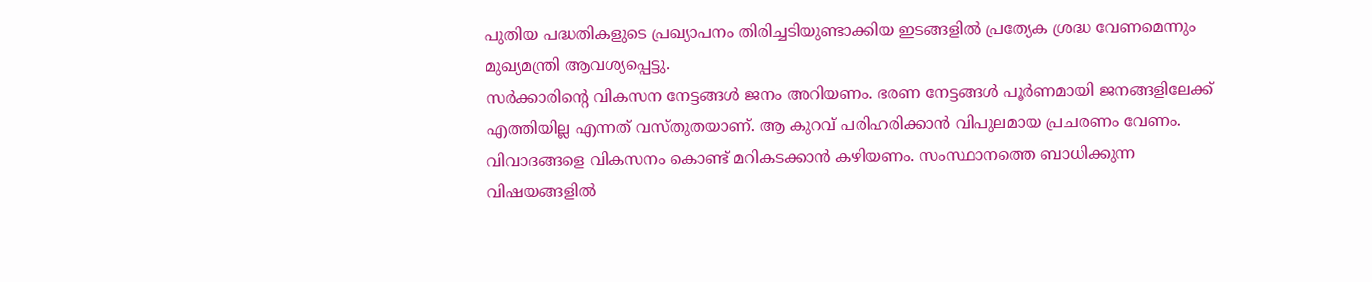പുതിയ പദ്ധതികളുടെ പ്രഖ്യാപനം തിരിച്ചടിയുണ്ടാക്കിയ ഇടങ്ങളിൽ പ്രത്യേക ശ്രദ്ധ വേണമെന്നും മുഖ്യമന്ത്രി ആവശ്യപ്പെട്ടു.
സർക്കാരിന്റെ വികസന നേട്ടങ്ങൾ ജനം അറിയണം. ഭരണ നേട്ടങ്ങൾ പൂർണമായി ജനങ്ങളിലേക്ക് എത്തിയില്ല എന്നത് വസ്തുതയാണ്. ആ കുറവ് പരിഹരിക്കാൻ വിപുലമായ പ്രചരണം വേണം.
വിവാദങ്ങളെ വികസനം കൊണ്ട് മറികടക്കാൻ കഴിയണം. സംസ്ഥാനത്തെ ബാധിക്കുന്ന വിഷയങ്ങളിൽ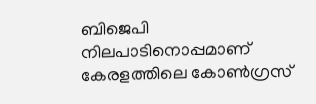ബിജെപി നിലപാടിനൊപ്പമാണ് കേരളത്തിലെ കോൺഗ്രസ്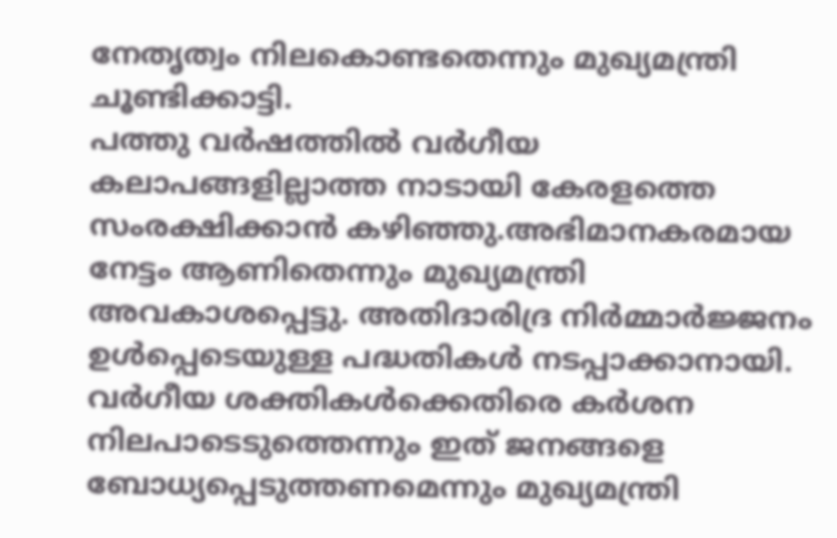നേതൃത്വം നിലകൊണ്ടതെന്നും മുഖ്യമന്ത്രി ചൂണ്ടിക്കാട്ടി.
പത്തു വർഷത്തിൽ വർഗീയ കലാപങ്ങളില്ലാത്ത നാടായി കേരളത്തെ സംരക്ഷിക്കാൻ കഴിഞ്ഞു.അഭിമാനകരമായ നേട്ടം ആണിതെന്നും മുഖ്യമന്ത്രി അവകാശപ്പെട്ടു. അതിദാരിദ്ര നിർമ്മാർജ്ജനം ഉൾപ്പെടെയുള്ള പദ്ധതികൾ നടപ്പാക്കാനായി.
വർഗീയ ശക്തികൾക്കെതിരെ കർശന നിലപാടെടുത്തെന്നും ഇത് ജനങ്ങളെ ബോധ്യപ്പെടുത്തണമെന്നും മുഖ്യമന്ത്രി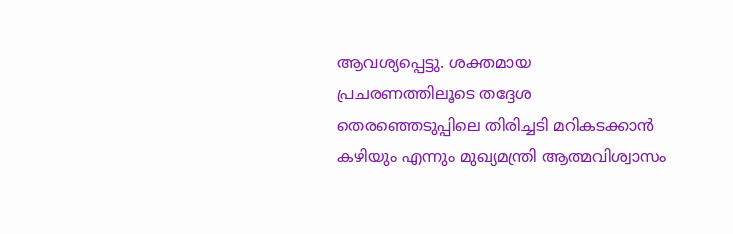ആവശ്യപ്പെട്ടു. ശക്തമായ
പ്രചരണത്തിലൂടെ തദ്ദേശ തെരഞ്ഞെടുപ്പിലെ തിരിച്ചടി മറികടക്കാൻ കഴിയും എന്നും മുഖ്യമന്ത്രി ആത്മവിശ്വാസം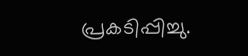പ്രകടിപ്പിച്ചു.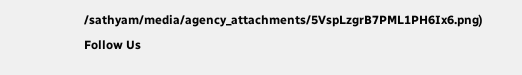/sathyam/media/agency_attachments/5VspLzgrB7PML1PH6Ix6.png)
Follow Us